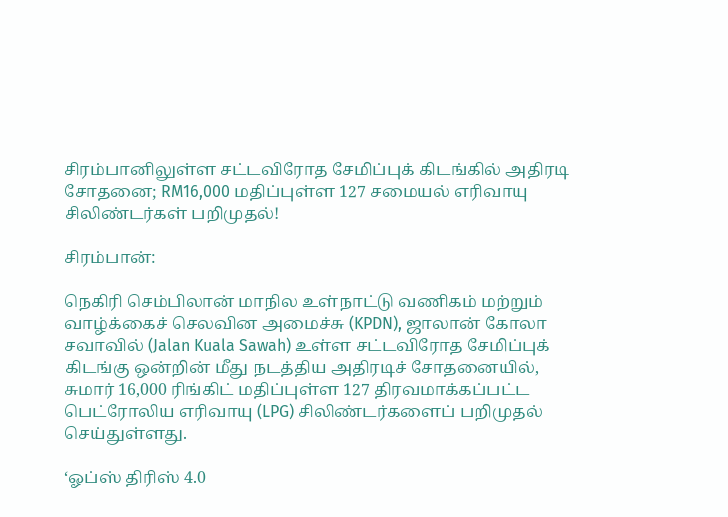சிரம்பானிலுள்ள சட்டவிரோத சேமிப்புக் கிடங்கில் அதிரடி சோதனை; RM16,000 மதிப்புள்ள 127 சமையல் எரிவாயு சிலிண்டர்கள் பறிமுதல்!

சிரம்பான்:

நெகிரி செம்பிலான் மாநில உள்நாட்டு வணிகம் மற்றும் வாழ்க்கைச் செலவின அமைச்சு (KPDN), ஜாலான் கோலா சவாவில் (Jalan Kuala Sawah) உள்ள சட்டவிரோத சேமிப்புக் கிடங்கு ஒன்றின் மீது நடத்திய அதிரடிச் சோதனையில், சுமார் 16,000 ரிங்கிட் மதிப்புள்ள 127 திரவமாக்கப்பட்ட பெட்ரோலிய எரிவாயு (LPG) சிலிண்டர்களைப் பறிமுதல் செய்துள்ளது.

‘ஓப்ஸ் திரிஸ் 4.0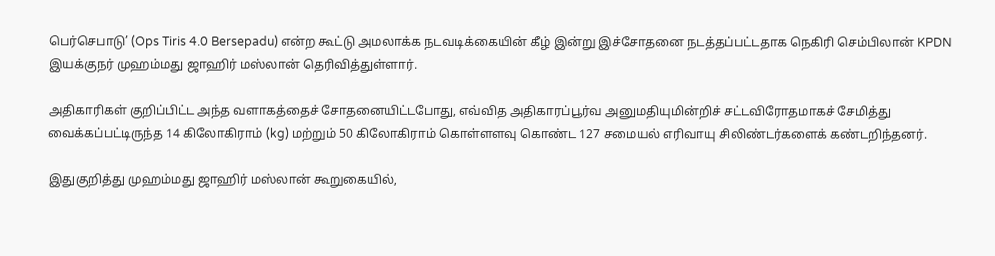பெர்செபாடு’ (Ops Tiris 4.0 Bersepadu) என்ற கூட்டு அமலாக்க நடவடிக்கையின் கீழ் இன்று இச்சோதனை நடத்தப்பட்டதாக நெகிரி செம்பிலான் KPDN இயக்குநர் முஹம்மது ஜாஹிர் மஸ்லான் தெரிவித்துள்ளார்.

அதிகாரிகள் குறிப்பிட்ட அந்த வளாகத்தைச் சோதனையிட்டபோது, எவ்வித அதிகாரப்பூர்வ அனுமதியுமின்றிச் சட்டவிரோதமாகச் சேமித்து வைக்கப்பட்டிருந்த 14 கிலோகிராம் (kg) மற்றும் 50 கிலோகிராம் கொள்ளளவு கொண்ட 127 சமையல் எரிவாயு சிலிண்டர்களைக் கண்டறிந்தனர்.

இதுகுறித்து முஹம்மது ஜாஹிர் மஸ்லான் கூறுகையில்,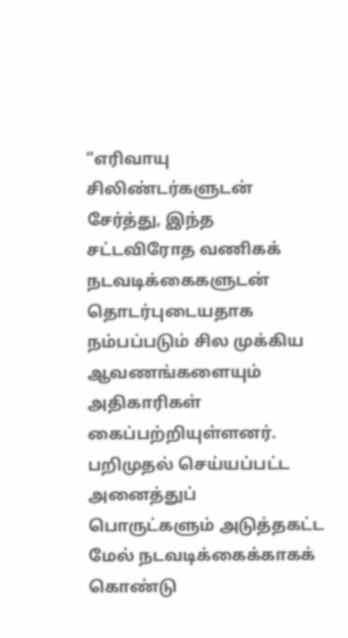“எரிவாயு சிலிண்டர்களுடன் சேர்த்து, இந்த சட்டவிரோத வணிகக் நடவடிக்கைகளுடன் தொடர்புடையதாக நம்பப்படும் சில முக்கிய ஆவணங்களையும் அதிகாரிகள் கைப்பற்றியுள்ளனர். பறிமுதல் செய்யப்பட்ட அனைத்துப் பொருட்களும் அடுத்தகட்ட மேல் நடவடிக்கைக்காகக் கொண்டு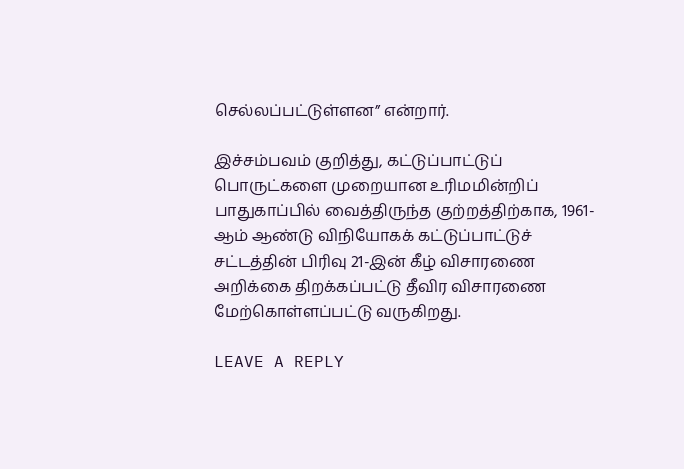செல்லப்பட்டுள்ளன” என்றார்.

இச்சம்பவம் குறித்து, கட்டுப்பாட்டுப் பொருட்களை முறையான உரிமமின்றிப் பாதுகாப்பில் வைத்திருந்த குற்றத்திற்காக, 1961-ஆம் ஆண்டு விநியோகக் கட்டுப்பாட்டுச் சட்டத்தின் பிரிவு 21-இன் கீழ் விசாரணை அறிக்கை திறக்கப்பட்டு தீவிர விசாரணை மேற்கொள்ளப்பட்டு வருகிறது.

LEAVE A REPLY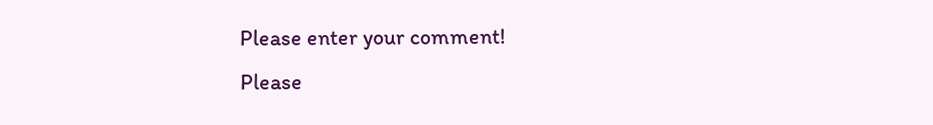Please enter your comment!
Please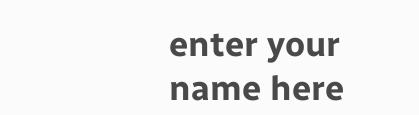enter your name here